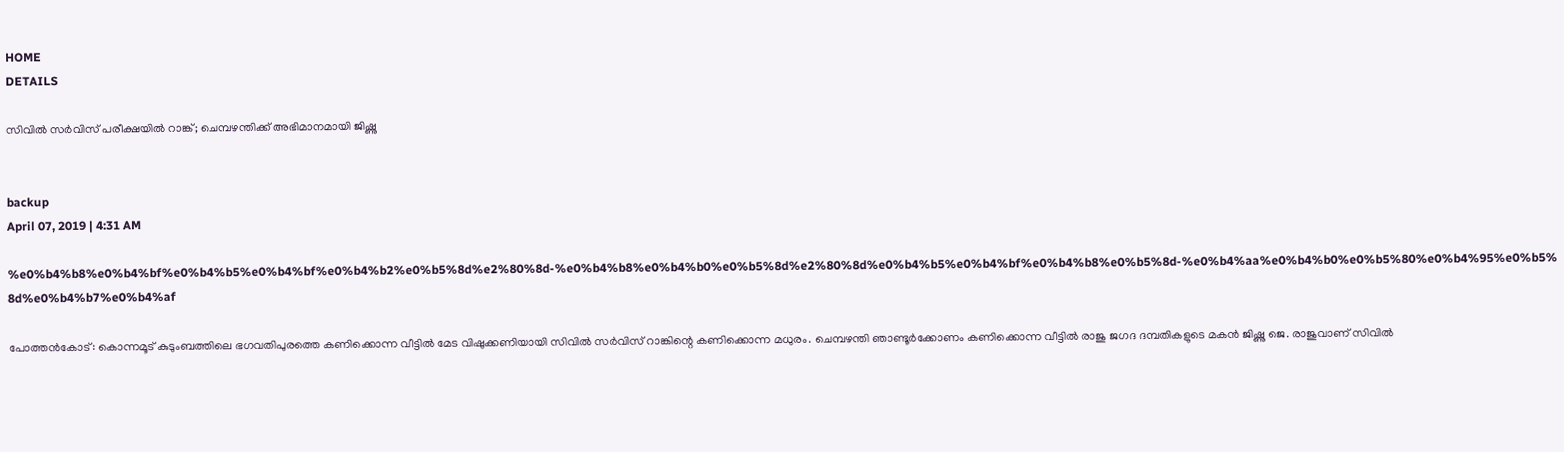HOME
DETAILS

സിവില്‍ സര്‍വിസ് പരീക്ഷയില്‍ റാങ്ക്; ചെമ്പഴന്തിക്ക് അഭിമാനമായി ജിഷ്ണു


backup
April 07, 2019 | 4:31 AM

%e0%b4%b8%e0%b4%bf%e0%b4%b5%e0%b4%bf%e0%b4%b2%e0%b5%8d%e2%80%8d-%e0%b4%b8%e0%b4%b0%e0%b5%8d%e2%80%8d%e0%b4%b5%e0%b4%bf%e0%b4%b8%e0%b5%8d-%e0%b4%aa%e0%b4%b0%e0%b5%80%e0%b4%95%e0%b5%8d%e0%b4%b7%e0%b4%af

പോത്തന്‍കോട്: കൊന്നമൂട് കുടുംബത്തിലെ ഭഗവതിപുരത്തെ കണിക്കൊന്ന വീട്ടില്‍ മേട വിഷുക്കണിയായി സിവില്‍ സര്‍വിസ് റാങ്കിന്റെ കണിക്കൊന്ന മധുരം. ചെമ്പഴന്തി ഞാണ്ടൂര്‍ക്കോണം കണിക്കൊന്ന വീട്ടില്‍ രാജു ജഗദ ദമ്പതികളുടെ മകന്‍ ജിഷ്ണു ജെ. രാജുവാണ് സിവില്‍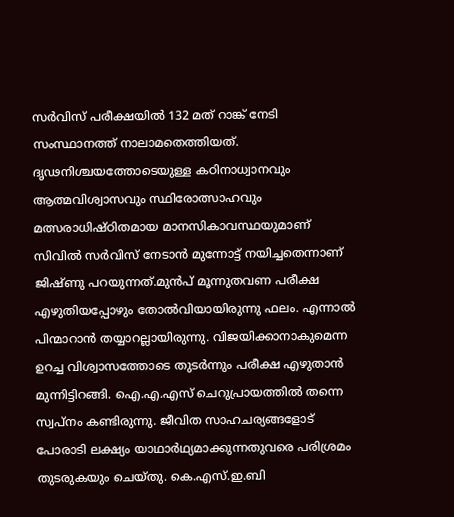സര്‍വിസ് പരീക്ഷയില്‍ 132 മത് റാങ്ക് നേടി സംസ്ഥാനത്ത് നാലാമതെത്തിയത്. ദൃഢനിശ്ചയത്തോടെയുള്ള കഠിനാധ്വാനവും ആത്മവിശ്വാസവും സ്ഥിരോത്സാഹവും മത്സരാധിഷ്ഠിതമായ മാനസികാവസ്ഥയുമാണ് സിവില്‍ സര്‍വിസ് നേടാന്‍ മുന്നോട്ട് നയിച്ചതെന്നാണ് ജിഷ്ണു പറയുന്നത്.മുന്‍പ് മൂന്നുതവണ പരീക്ഷ എഴുതിയപ്പോഴും തോല്‍വിയായിരുന്നു ഫലം. എന്നാല്‍ പിന്മാറാന്‍ തയ്യാറല്ലായിരുന്നു. വിജയിക്കാനാകുമെന്ന ഉറച്ച വിശ്വാസത്തോടെ തുടര്‍ന്നും പരീക്ഷ എഴുതാന്‍ മുന്നിട്ടിറങ്ങി. ഐ.എ.എസ് ചെറുപ്രായത്തില്‍ തന്നെ സ്വപ്നം കണ്ടിരുന്നു. ജീവിത സാഹചര്യങ്ങളോട് പോരാടി ലക്ഷ്യം യാഥാര്‍ഥ്യമാക്കുന്നതുവരെ പരിശ്രമം തുടരുകയും ചെയ്തു. കെ.എസ്.ഇ.ബി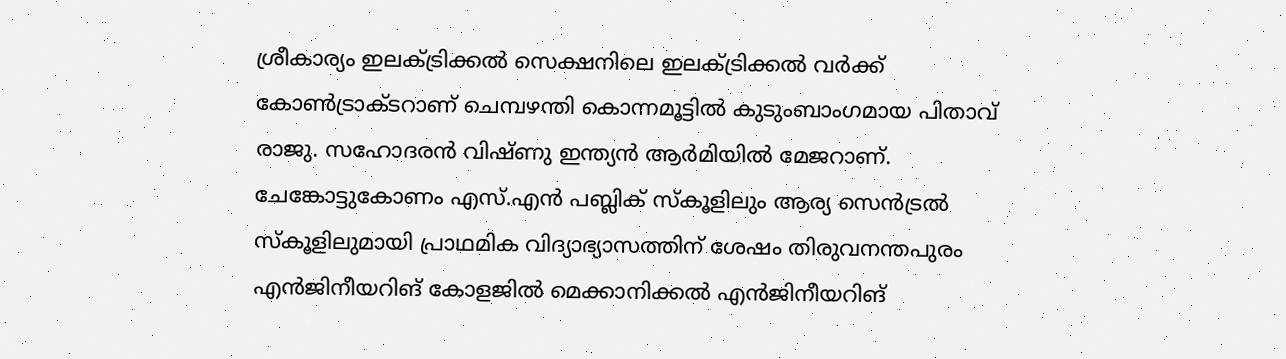ശ്രീകാര്യം ഇലക്ട്രിക്കല്‍ സെക്ഷനിലെ ഇലക്ട്രിക്കല്‍ വര്‍ക്ക് കോണ്‍ട്രാക്ടറാണ് ചെമ്പഴന്തി കൊന്നമൂട്ടില്‍ കുടുംബാംഗമായ പിതാവ് രാജു. സഹോദരന്‍ വിഷ്ണു ഇന്ത്യന്‍ ആര്‍മിയില്‍ മേജറാണ്. ചേങ്കോട്ടുകോണം എസ്.എന്‍ പബ്ലിക് സ്‌കൂളിലും ആര്യ സെന്‍ട്രല്‍ സ്‌കൂളിലുമായി പ്രാഥമിക വിദ്യാഭ്യാസത്തിന് ശേഷം തിരുവനന്തപുരം എന്‍ജിനീയറിങ് കോളജില്‍ മെക്കാനിക്കല്‍ എന്‍ജിനീയറിങ്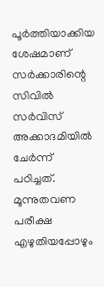പൂര്‍ത്തിയാക്കിയ ശേഷമാണ് സര്‍ക്കാരിന്റെ സിവില്‍ സര്‍വിസ് അക്കാദമിയില്‍ ചേര്‍ന്ന് പഠിച്ചത്. മൂന്നുതവണ പരീക്ഷ എഴുതിയപ്പോഴും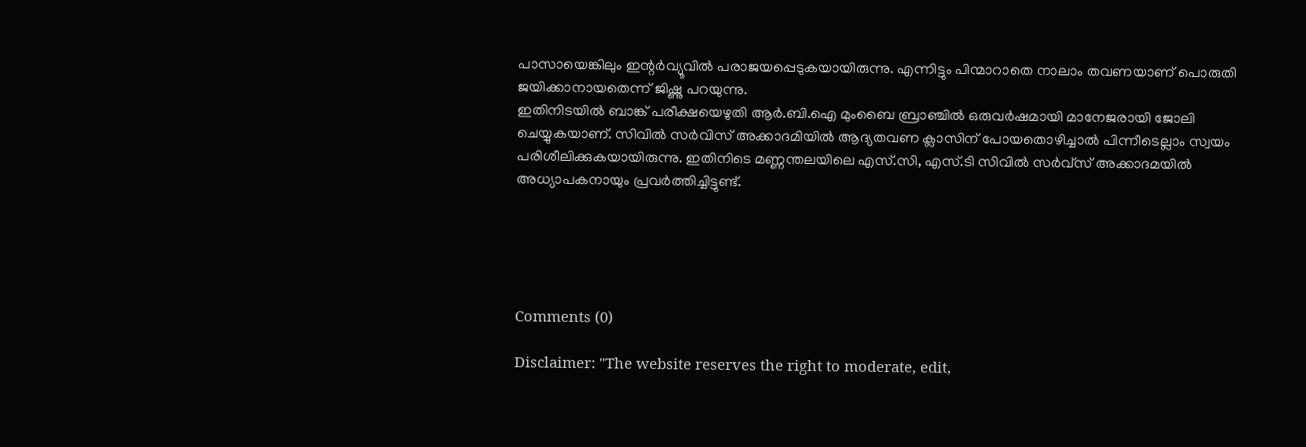പാസായെങ്കിലും ഇന്റര്‍വ്യൂവില്‍ പരാജയപ്പെടുകയായിരുന്നു. എന്നിട്ടും പിന്മാറാതെ നാലാം തവണയാണ് പൊരുതി ജയിക്കാനായതെന്ന് ജിഷ്ണു പറയുന്നു.
ഇതിനിടയില്‍ ബാങ്ക് പരീക്ഷയെഴുതി ആര്‍.ബി.ഐ മുംബൈ ബ്രാഞ്ചില്‍ ഒരുവര്‍ഷമായി മാനേജരായി ജോലി ചെയ്യുകയാണ്. സിവില്‍ സര്‍വിസ് അക്കാദമിയില്‍ ആദ്യതവണ ക്ലാസിന് പോയതൊഴിച്ചാല്‍ പിന്നീടെല്ലാം സ്വയം പരിശീലിക്കുകയായിരുന്നു. ഇതിനിടെ മണ്ണന്തലയിലെ എസ്.സി, എസ്.ടി സിവില്‍ സര്‍വ്‌സ് അക്കാദമയില്‍ അധ്യാപകനായും പ്രവര്‍ത്തിച്ചിട്ടുണ്ട്.





Comments (0)

Disclaimer: "The website reserves the right to moderate, edit,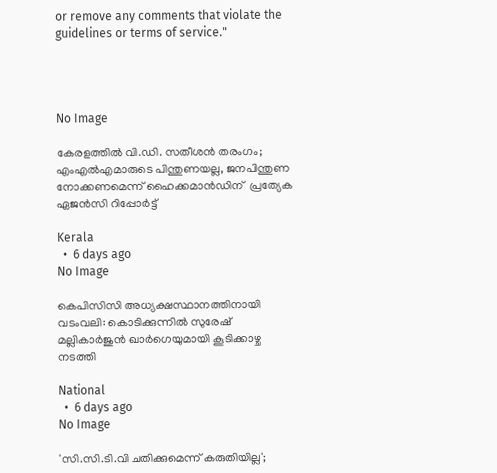or remove any comments that violate the guidelines or terms of service."




No Image

കേരളത്തിൽ വി.ഡി. സതീശൻ തരംഗം; എംഎൽഎമാരുടെ പിന്തുണയല്ല, ജനപിന്തുണ നോക്കണമെന്ന് ഹൈക്കമാൻഡിന്  പ്രത്യേക ഏജൻസി റിപ്പോർട്ട്

Kerala
  •  6 days ago
No Image

കെപിസിസി അധ്യക്ഷസ്ഥാനത്തിനായി വടംവലി: കൊടിക്കുന്നിൽ സുരേഷ് മല്ലികാർജുൻ ഖാർഗെയുമായി കൂടിക്കാഴ്ച നടത്തി

National
  •  6 days ago
No Image

'സി.സി.ടി.വി ചതിക്കുമെന്ന് കരുതിയില്ല';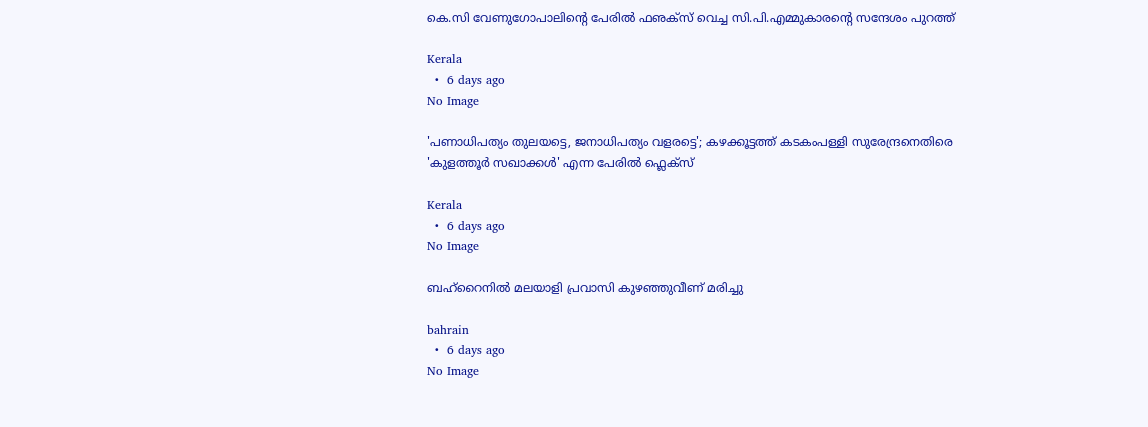കെ.സി വേണുഗോപാലിന്റെ പേരില്‍ ഫഌക്‌സ് വെച്ച സി.പി.എമ്മുകാരന്റെ സന്ദേശം പുറത്ത്

Kerala
  •  6 days ago
No Image

'പണാധിപത്യം തുലയട്ടെ, ജനാധിപത്യം വളരട്ടെ'; കഴക്കൂട്ടത്ത് കടകംപള്ളി സുരേന്ദ്രനെതിരെ 'കുളത്തൂർ സഖാക്കൾ' എന്ന പേരിൽ ഫ്ലെക്സ്

Kerala
  •  6 days ago
No Image

ബഹ്‌റൈനിൽ മലയാളി പ്രവാസി കുഴഞ്ഞുവീണ് മരിച്ചു

bahrain
  •  6 days ago
No Image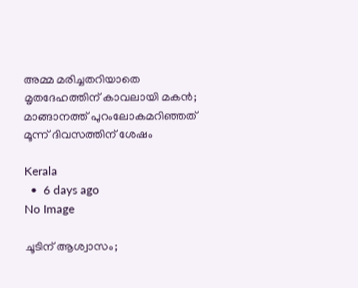അമ്മ മരിച്ചതറിയാതെ മൃതദേഹത്തിന് കാവലായി മകന്‍; മാങ്ങാനത്ത് പുറംലോകമറിഞ്ഞത് മൂന്ന് ദിവസത്തിന് ശേഷം

Kerala
  •  6 days ago
No Image

ചൂടിന് ആശ്വാസം;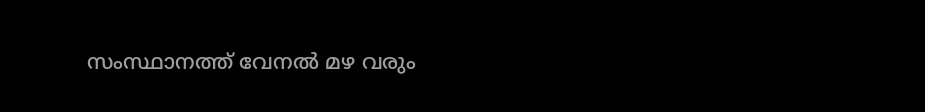സംസ്ഥാനത്ത് വേനല്‍ മഴ വരും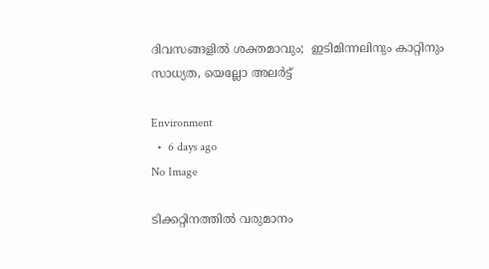ദിവസങ്ങളില്‍ ശക്തമാവും;  ഇടിമിന്നലിനും കാറ്റിനും സാധ്യത, യെല്ലോ അലര്‍ട്ട്

Environment
  •  6 days ago
No Image

ടിക്കറ്റിനത്തിൽ വരുമാനം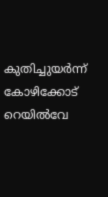കുതിച്ചുയർന്ന് കോഴിക്കോട് റെയിൽവേ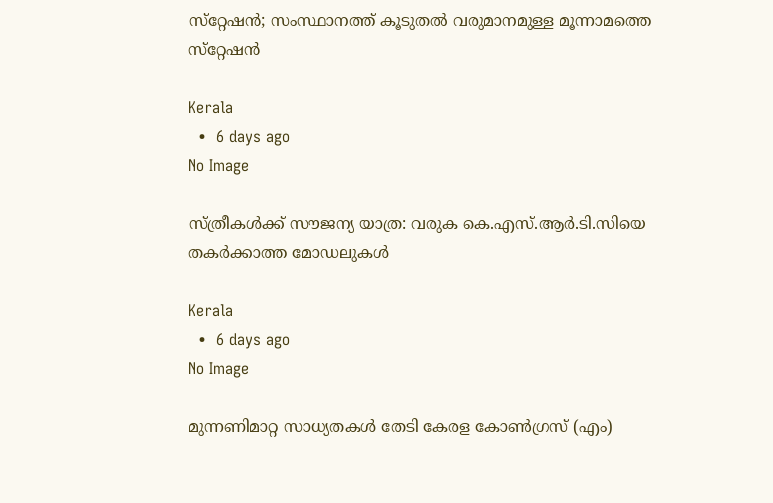സ്‌റ്റേഷൻ; സംസ്ഥാനത്ത് കൂടുതൽ വരുമാനമുള്ള മൂന്നാമത്തെ സ്‌റ്റേഷൻ

Kerala
  •  6 days ago
No Image

സ്ത്രീകൾക്ക് സൗജന്യ യാത്ര: വരുക കെ.എസ്.ആർ.ടി.സിയെ തകർക്കാത്ത മോഡലുകൾ

Kerala
  •  6 days ago
No Image

മുന്നണിമാറ്റ സാധ്യതകൾ തേടി കേരള കോൺഗ്രസ് (എം)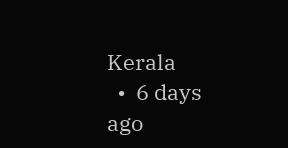Kerala
  •  6 days ago